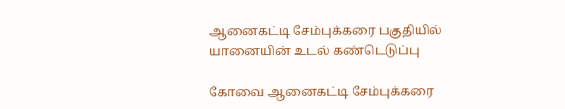ஆனைகட்டி சேம்புக்கரை பகுதியில் யானையின் உடல் கண்டெடுப்பு

கோவை ஆனைகட்டி சேம்புக்கரை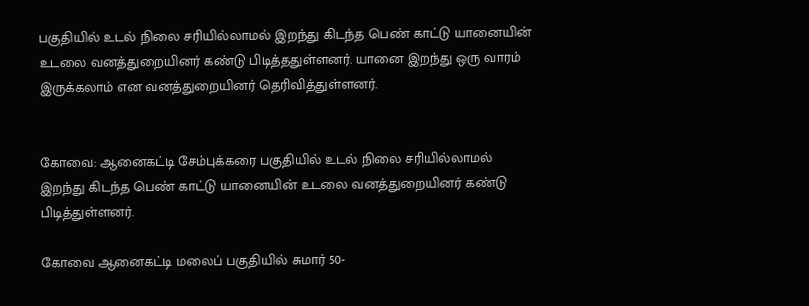பகுதியில் உடல் நிலை சரியில்லாமல் இறந்து கிடந்த பெண் காட்டு யானையின் உடலை வனத்துறையினர் கண்டு பிடித்ததுள்ளனர். யானை இறந்து ஒரு வாரம் இருக்கலாம் என வனத்துறையினர் தெரிவித்துள்ளனர்.


கோவை: ஆனைகட்டி சேம்புக்கரை பகுதியில் உடல் நிலை சரியில்லாமல் இறந்து கிடந்த பெண் காட்டு யானையின் உடலை வனத்துறையினர் கண்டு பிடித்துள்ளனர்.

கோவை ஆனைகட்டி மலைப் பகுதியில் சுமார் 50-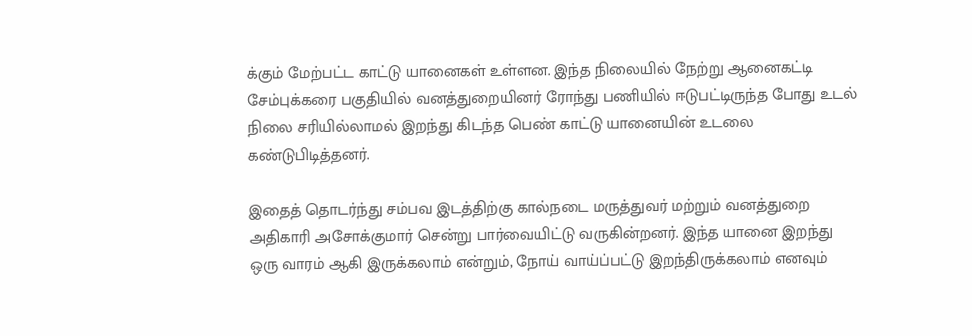க்கும் மேற்பட்ட காட்டு யானைகள் உள்ளன. இந்த நிலையில் நேற்று ஆனைகட்டி சேம்புக்கரை பகுதியில் வனத்துறையினர் ரோந்து பணியில் ஈடுபட்டிருந்த போது உடல் நிலை சரியில்லாமல் இறந்து கிடந்த பெண் காட்டு யானையின் உடலை கண்டுபிடித்தனர்.

இதைத் தொடர்ந்து சம்பவ இடத்திற்கு கால்நடை மருத்துவர் மற்றும் வனத்துறை அதிகாரி அசோக்குமார் சென்று பார்வையிட்டு வருகின்றனர். இந்த யானை இறந்து ஒரு வாரம் ஆகி இருக்கலாம் என்றும், நோய் வாய்ப்பட்டு இறந்திருக்கலாம் எனவும்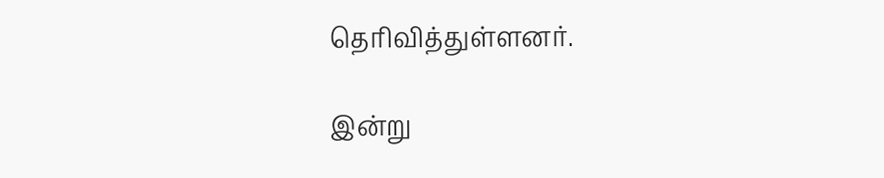தெரிவித்துள்ளனர்.

இன்று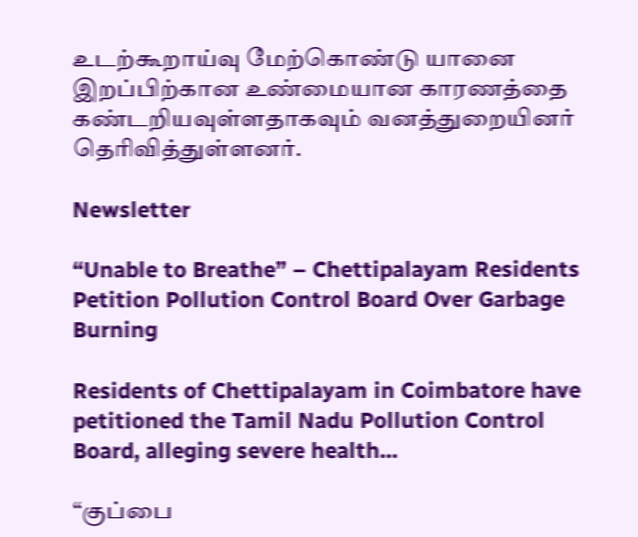உடற்கூறாய்வு மேற்கொண்டு யானை இறப்பிற்கான உண்மையான காரணத்தை கண்டறியவுள்ளதாகவும் வனத்துறையினர் தெரிவித்துள்ளனர்.

Newsletter

“Unable to Breathe” – Chettipalayam Residents Petition Pollution Control Board Over Garbage Burning

Residents of Chettipalayam in Coimbatore have petitioned the Tamil Nadu Pollution Control Board, alleging severe health...

“குப்பை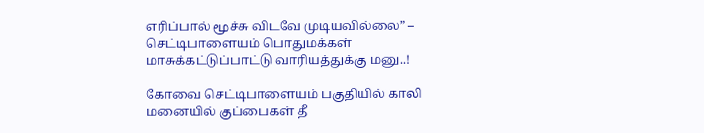எரிப்பால் மூச்சு விடவே முடியவில்லை” – செட்டிபாளையம் பொதுமக்கள் மாசுக்கட்டுப்பாட்டு வாரியத்துக்கு மனு..!

கோவை செட்டிபாளையம் பகுதியில் காலி மனையில் குப்பைகள் தீ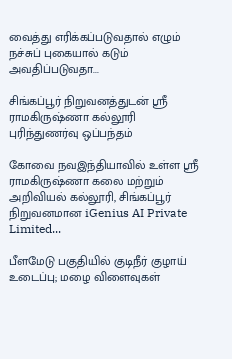வைத்து எரிக்கப்படுவதால் எழும் நச்சுப் புகையால் கடும் அவதிப்படுவதா...

சிங்கப்பூர் நிறுவனத்துடன் ஸ்ரீ ராமகிருஷ்ணா கல்லூரி புரிந்துணர்வு ஒப்பந்தம்

கோவை நவஇந்தியாவில் உள்ள ஸ்ரீ ராமகிருஷ்ணா கலை மற்றும் அறிவியல் கல்லூரி, சிங்கப்பூர் நிறுவனமான iGenius AI Private Limited...

பீளமேடு பகுதியில் குடிநீர் குழாய் உடைப்பு; மழை விளைவுகள்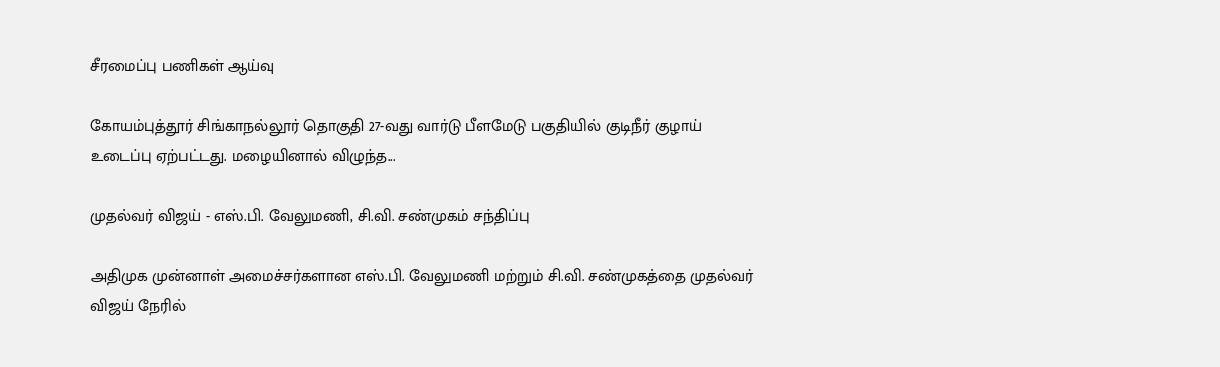சீரமைப்பு பணிகள் ஆய்வு

கோயம்புத்தூர் சிங்காநல்லூர் தொகுதி 27-வது வார்டு பீளமேடு பகுதியில் குடிநீர் குழாய் உடைப்பு ஏற்பட்டது. மழையினால் விழுந்த...

முதல்வர் விஜய் - எஸ்.பி. வேலுமணி, சி.வி. சண்முகம் சந்திப்பு

அதிமுக முன்னாள் அமைச்சர்களான எஸ்.பி. வேலுமணி மற்றும் சி.வி. சண்முகத்தை முதல்வர் விஜய் நேரில்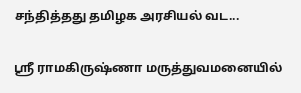சந்தித்தது தமிழக அரசியல் வட...

ஸ்ரீ ராமகிருஷ்ணா மருத்துவமனையில்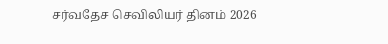சர்வதேச செவிலியர் தினம் 2026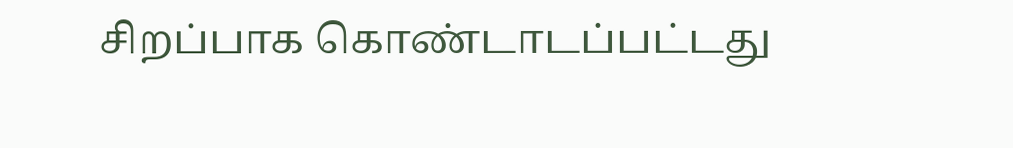சிறப்பாக கொண்டாடப்பட்டது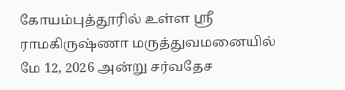கோயம்புத்தூரில் உள்ள ஸ்ரீ ராமகிருஷ்ணா மருத்துவமனையில் மே 12, 2026 அன்று சர்வதேச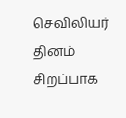செவிலியர் தினம் சிறப்பாக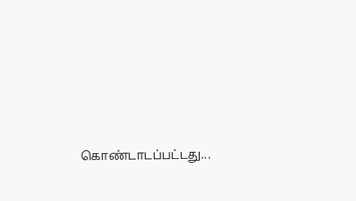கொண்டாடப்பட்டது...